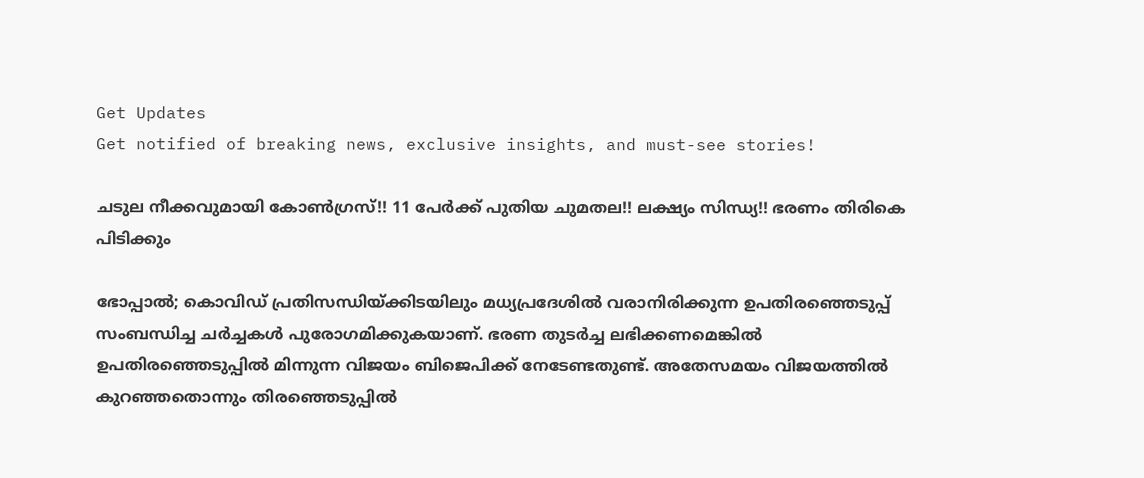Get Updates
Get notified of breaking news, exclusive insights, and must-see stories!

ചടുല നീക്കവുമായി കോൺഗ്രസ്!! 11 പേർക്ക് പുതിയ ചുമതല!! ലക്ഷ്യം സിന്ധ്യ!! ഭരണം തിരികെ പിടിക്കും

ഭോപ്പാൽ; കൊവിഡ് പ്രതിസന്ധിയ്ക്കിടയിലും മധ്യപ്രദേശിൽ വരാനിരിക്കുന്ന ഉപതിരഞ്ഞെടുപ്പ് സംബന്ധിച്ച ചർച്ചകൾ പുരോഗമിക്കുകയാണ്. ഭരണ തുടർച്ച ലഭിക്കണമെങ്കിൽ ഉപതിരഞ്ഞെടുപ്പിൽ മിന്നുന്ന വിജയം ബിജെപിക്ക് നേടേണ്ടതുണ്ട്. അതേസമയം വിജയത്തിൽ കുറഞ്ഞതൊന്നും തിരഞ്ഞെടുപ്പിൽ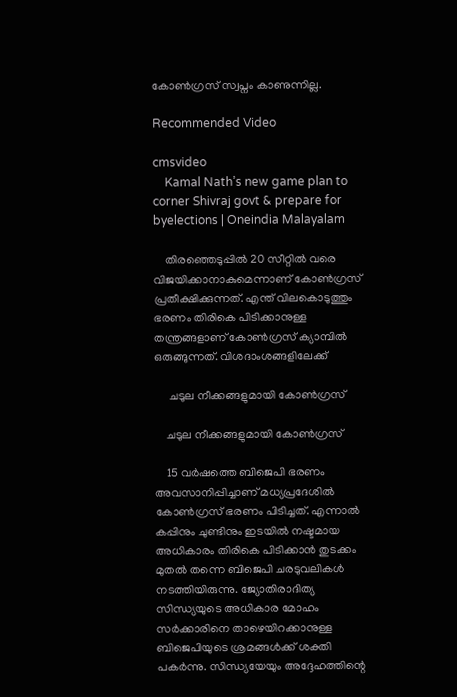കോൺഗ്രസ് സ്വപ്നം കാണുന്നില്ല.

Recommended Video

cmsvideo
    Kamal Nath’s new game plan to corner Shivraj govt & prepare for byelections | Oneindia Malayalam

    തിരഞ്ഞെടുപ്പിൽ 20 സീറ്റിൽ വരെ വിജയിക്കാനാകുമെന്നാണ് കോൺഗ്രസ് പ്രതീക്ഷിക്കുന്നത്. എന്ത് വിലകൊടുത്തും ഭരണം തിരികെ പിടിക്കാനുള്ള തന്ത്രങ്ങളാണ് കോൺഗ്രസ് ക്യാമ്പിൽ ഒരുങ്ങുന്നത്. വിശദാംശങ്ങളിലേക്ക്

     ചടുല നീക്കങ്ങളുമായി കോൺഗ്രസ്

    ചടുല നീക്കങ്ങളുമായി കോൺഗ്രസ്

    15 വർഷത്തെ ബിജെപി ഭരണം അവസാനിപ്പിച്ചാണ് മധ്യപ്രദേശിൽ കോൺഗ്രസ് ഭരണം പിടിച്ചത്. എന്നാൽ കപ്പിനും ചുണ്ടിനും ഇടയിൽ നഷ്ടമായ അധികാരം തിരികെ പിടിക്കാൻ തുടക്കം മുതൽ തന്നെ ബിജെപി ചരടുവലികൾ നടത്തിയിരുന്നു. ജ്യോതിരാദിത്യ സിന്ധ്യയുടെ അധികാര മോഹം സർക്കാരിനെ താഴെയിറക്കാനുള്ള ബിജെപിയുടെ ശ്രമങ്ങൾക്ക് ശക്തി പകർന്നു. സിന്ധ്യയേയും അദ്ദേഹത്തിന്റെ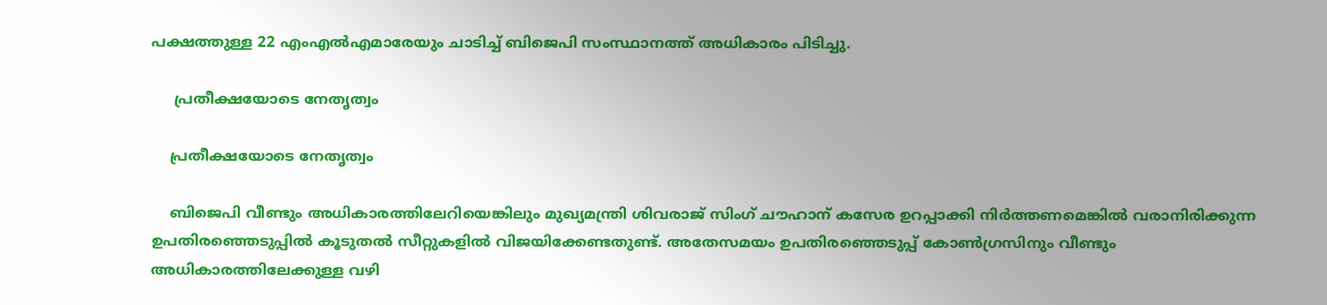പക്ഷത്തുള്ള 22 എംഎൽഎമാരേയും ചാടിച്ച് ബിജെപി സംസ്ഥാനത്ത് അധികാരം പിടിച്ചു.

     പ്രതീക്ഷയോടെ നേതൃത്വം

    പ്രതീക്ഷയോടെ നേതൃത്വം

    ബിജെപി വീണ്ടും അധികാരത്തിലേറിയെങ്കിലും മുഖ്യമന്ത്രി ശിവരാജ് സിംഗ് ചൗഹാന് കസേര ഉറപ്പാക്കി നിർത്തണമെങ്കിൽ വരാനിരിക്കുന്ന ഉപതിരഞ്ഞെടുപ്പിൽ കൂടുതൽ സീറ്റുകളിൽ വിജയിക്കേണ്ടതുണ്ട്. അതേസമയം ഉപതിരഞ്ഞെടുപ്പ് കോൺഗ്രസിനും വീണ്ടും അധികാരത്തിലേക്കുള്ള വഴി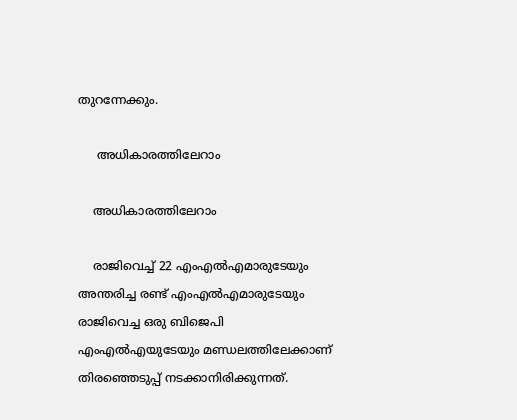തുറന്നേക്കും.

     അധികാരത്തിലേറാം

    അധികാരത്തിലേറാം

    രാജിവെച്ച് 22 എംഎൽഎമാരുടേയും അന്തരിച്ച രണ്ട് എംഎൽഎമാരുടേയും രാജിവെച്ച ഒരു ബിജെപി എംഎൽഎയുടേയും മണ്ഡലത്തിലേക്കാണ് തിരഞ്ഞെടുപ്പ് നടക്കാനിരിക്കുന്നത്.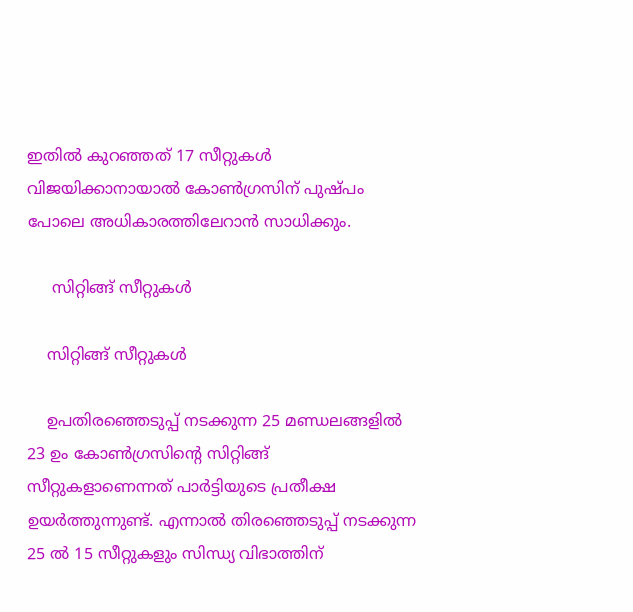ഇതിൽ കുറഞ്ഞത് 17 സീറ്റുകൾ വിജയിക്കാനായാൽ കോൺഗ്രസിന് പുഷ്പം പോലെ അധികാരത്തിലേറാൻ സാധിക്കും.

     സിറ്റിങ്ങ് സീറ്റുകൾ

    സിറ്റിങ്ങ് സീറ്റുകൾ

    ഉപതിരഞ്ഞെടുപ്പ് നടക്കുന്ന 25 മണ്ഡലങ്ങളിൽ 23 ഉം കോൺഗ്രസിന്റെ സിറ്റിങ്ങ് സീറ്റുകളാണെന്നത് പാർട്ടിയുടെ പ്രതീക്ഷ ഉയർത്തുന്നുണ്ട്. എന്നാൽ തിരഞ്ഞെടുപ്പ് നടക്കുന്ന 25 ൽ 15 സീറ്റുകളും സിന്ധ്യ വിഭാത്തിന്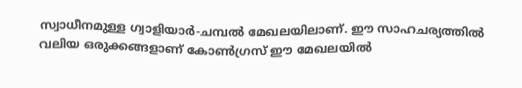സ്വാധീനമുള്ള ഗ്വാളിയാർ-ചമ്പൽ മേഖലയിലാണ്. ഈ സാഹചര്യത്തിൽ വലിയ ഒരുക്കങ്ങളാണ് കോൺഗ്രസ് ഈ മേഖലയിൽ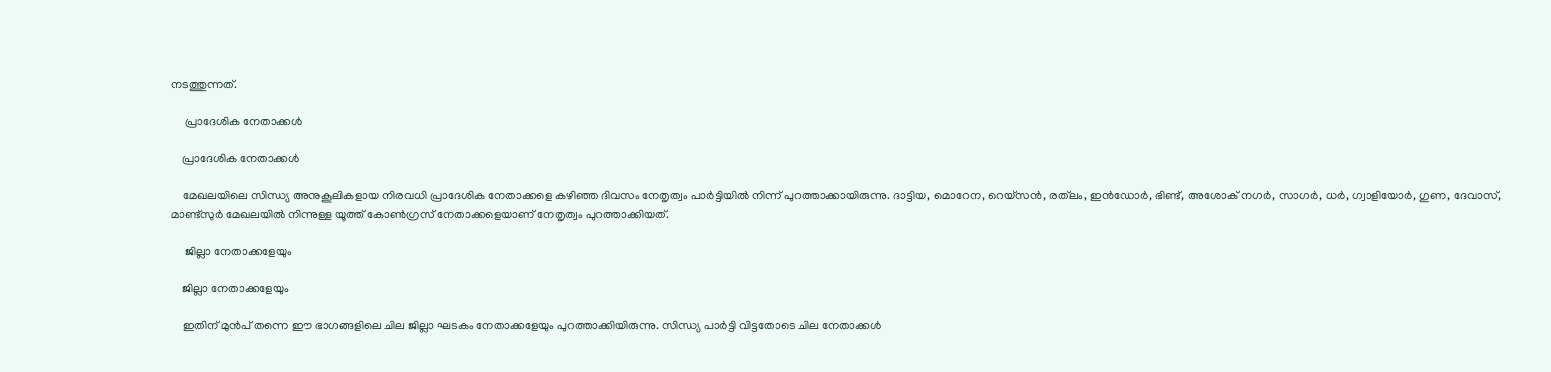നടത്തുന്നത്.

     പ്രാദേശിക നേതാക്കൾ

    പ്രാദേശിക നേതാക്കൾ

    മേഖലയിലെ സിന്ധ്യ അനുകൂലികളായ നിരവധി പ്രാദേശിക നേതാക്കളെ കഴിഞ്ഞ ദിവസം നേതൃത്വം പാർട്ടിയിൽ നിന്ന് പുറത്താക്കായിരുന്നു. ദാട്ടിയ, മൊറേന, റെയ്‌സന്‍, രത്‌ലം, ഇന്‍ഡോര്‍, ഭിണ്ട്, അശോക് നഗര്‍, സാഗര്‍, ധര്‍, ഗ്വാളിയോര്‍, ഗുണ, ദേവാസ്, മാണ്ട്‌സുര്‍ മേഖലയിൽ നിന്നുള്ള യൂത്ത് കോൺഗ്രസ് നേതാക്കളെയാണ് നേതൃത്വം പുറത്താക്കിയത്.

     ജില്ലാ നേതാക്കളേയും

    ജില്ലാ നേതാക്കളേയും

    ഇതിന് മുൻപ് തന്നെ ഈ ഭാഗങ്ങളിലെ ചില ജില്ലാ ഘടകം നേതാക്കളേയും പുറത്താക്കിയിരുന്നു. സിന്ധ്യ പാർട്ടി വിട്ടതോടെ ചില നേതാക്കൾ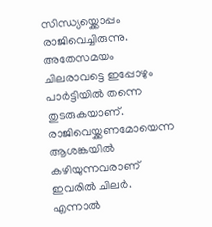സിന്ധ്യയ്ക്കൊപ്പം രാജിവെച്ചിരുന്നു. അതേസമയം ചിലരാവട്ടെ ഇപ്പോഴും പാർട്ടിയിൽ തന്നെ തുടരുകയാണ്. രാജിവെയ്ക്കണമോയെന്ന ആശങ്കയിൽ കഴിയുന്നവരാണ് ഇവരിൽ ചിലർ. എന്നാൽ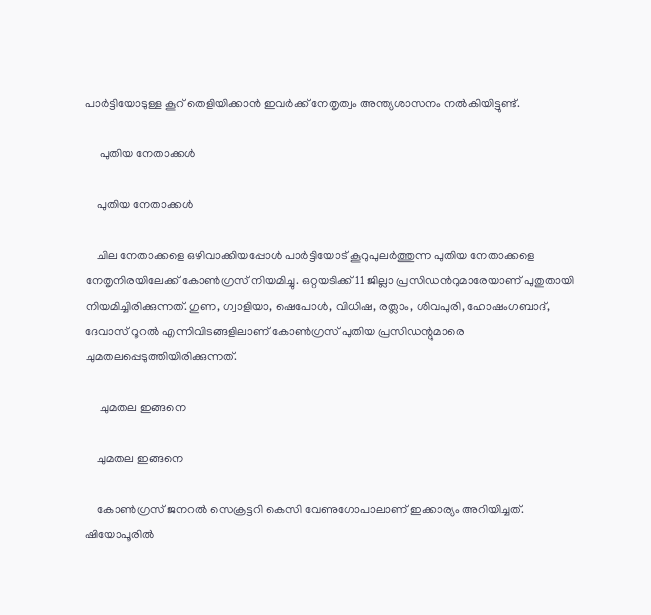പാർട്ടിയോടുള്ള കൂറ് തെളിയിക്കാൻ ഇവർക്ക് നേതൃത്വം അന്ത്യശാസനം നൽകിയിട്ടുണ്ട്.

     പുതിയ നേതാക്കൾ

    പുതിയ നേതാക്കൾ

    ചില നേതാക്കളെ ഒഴിവാക്കിയപ്പോൾ പാർട്ടിയോട് കൂറുപുലർത്തുന്ന പുതിയ നേതാക്കളെ നേതൃനിരയിലേക്ക് കോൺഗ്രസ് നിയമിച്ചു. ഒറ്റയടിക്ക് 11 ജില്ലാ പ്രസിഡൻറുമാരേയാണ് പുതുതായി നിയമിച്ചിരിക്കുന്നത്. ഗുണ, ഗ്വാളിയാ, ഷെപോൾ, വിധിഷ, രത്ലാം, ശിവപുരി, ഹോഷംഗബാദ്, ദേവാസ് റൂറൽ എന്നിവിടങ്ങളിലാണ് കോൺഗ്രസ് പുതിയ പ്രസിഡന്റുമാരെ ചുമതലപ്പെടുത്തിയിരിക്കുന്നത്.

     ചുമതല ഇങ്ങനെ

    ചുമതല ഇങ്ങനെ

    കോൺഗ്രസ് ജനറൽ സെക്രട്ടറി കെസി വേണുഗോപാലാണ് ഇക്കാര്യം അറിയിച്ചത്. ഷിയോപൂരിൽ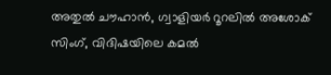അതുൽ ചൗഹാൻ, ഗ്വാളിയർ റൂറലിൽ അശോക് സിംഗ്, വിദിഷയിലെ കമൽ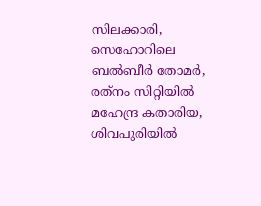സിലക്കാരി, സെഹോറിലെ ബൽബീർ തോമർ, രത്‌നം സിറ്റിയിൽ മഹേന്ദ്ര കതാരിയ, ശിവപുരിയിൽ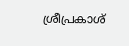ശ്രീപ്രകാശ്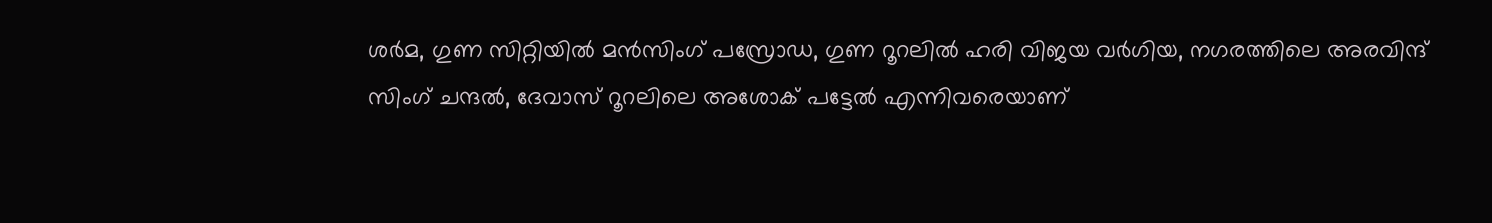ശർമ, ഗുണ സിറ്റിയിൽ മൻസിംഗ് പസ്രോഡ, ഗുണ റൂറലിൽ ഹരി വിജയ വർഗിയ, നഗരത്തിലെ അരവിന്ദ് സിംഗ് ചന്ദൽ, ദേവാസ് റൂറലിലെ അശോക് പട്ടേൽ എന്നിവരെയാണ്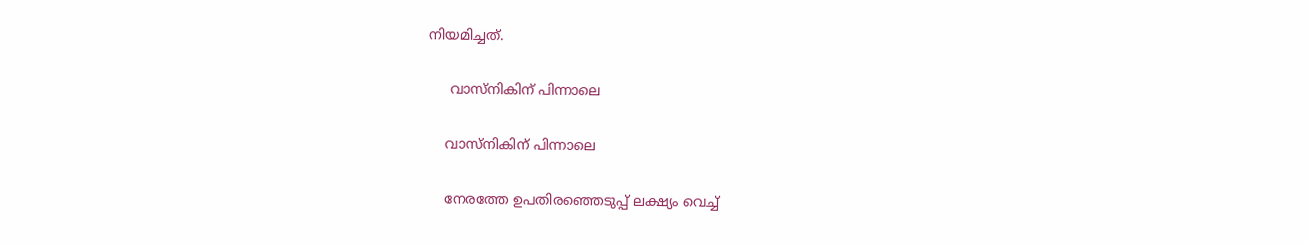നിയമിച്ചത്.

     വാസ്നികിന് പിന്നാലെ

    വാസ്നികിന് പിന്നാലെ

    നേരത്തേ ഉപതിരഞ്ഞെടുപ്പ് ലക്ഷ്യം വെച്ച്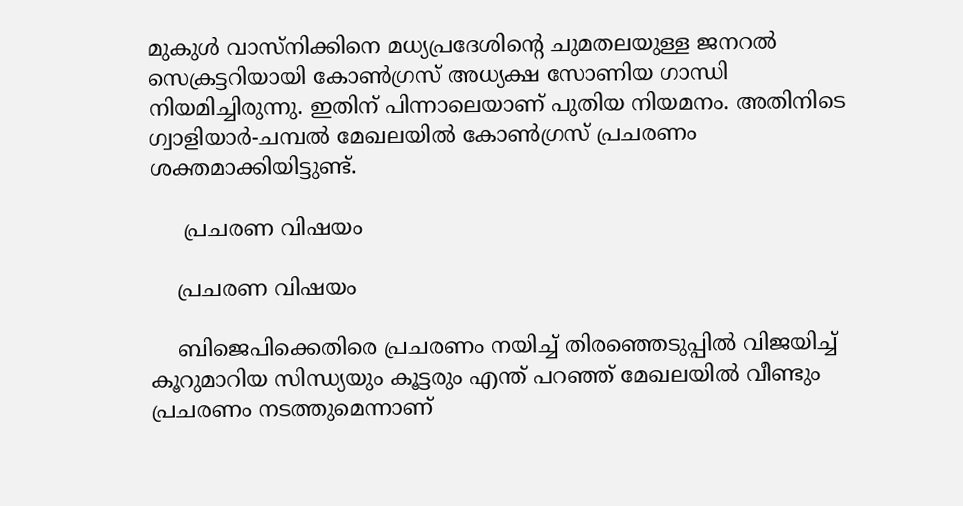മുകുള്‍ വാസ്നിക്കിനെ മധ്യപ്രദേശിന്റെ ചുമതലയുള്ള ജനറൽ സെക്രട്ടറിയായി കോൺഗ്രസ് അധ്യക്ഷ സോണിയ ഗാന്ധി നിയമിച്ചിരുന്നു. ഇതിന് പിന്നാലെയാണ് പുതിയ നിയമനം. അതിനിടെ ഗ്വാളിയാർ-ചമ്പൽ മേഖലയിൽ കോൺഗ്രസ് പ്രചരണം ശക്തമാക്കിയിട്ടുണ്ട്.

     പ്രചരണ വിഷയം

    പ്രചരണ വിഷയം

    ബിജെപിക്കെതിരെ പ്രചരണം നയിച്ച് തിരഞ്ഞെടുപ്പിൽ വിജയിച്ച് കൂറുമാറിയ സിന്ധ്യയും കൂട്ടരും എന്ത് പറഞ്ഞ് മേഖലയിൽ വീണ്ടും പ്രചരണം നടത്തുമെന്നാണ്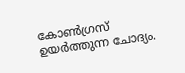കോൺഗ്രസ് ഉയർത്തുന്ന ചോദ്യം.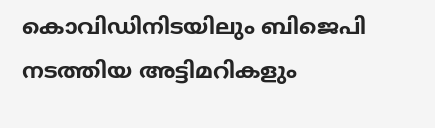കൊവിഡിനിടയിലും ബിജെപി നടത്തിയ അട്ടിമറികളും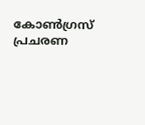കോൺഗ്രസ് പ്രചരണ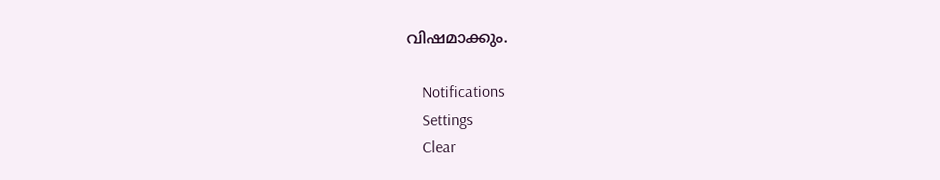വിഷമാക്കും.

    Notifications
    Settings
    Clear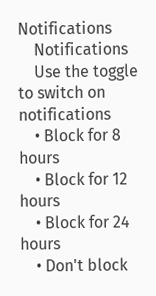Notifications
    Notifications
    Use the toggle to switch on notifications
    • Block for 8 hours
    • Block for 12 hours
    • Block for 24 hours
    • Don't block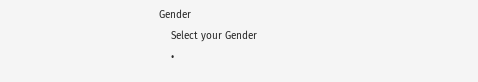Gender
    Select your Gender
    •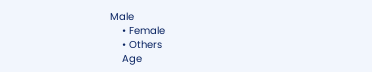Male
    • Female
    • Others
    Age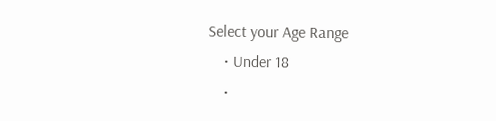Select your Age Range
    • Under 18
    •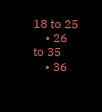18 to 25
    • 26 to 35
    • 36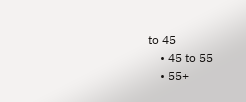to 45
    • 45 to 55
    • 55+